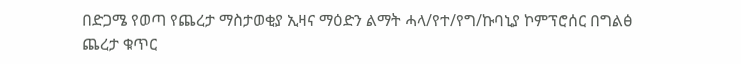በድጋሜ የወጣ የጨረታ ማስታወቂያ ኢዛና ማዕድን ልማት ሓላ/የተ/የግ/ኩባኒያ ኮምፕሮሰር በግልፅ ጨረታ ቁጥር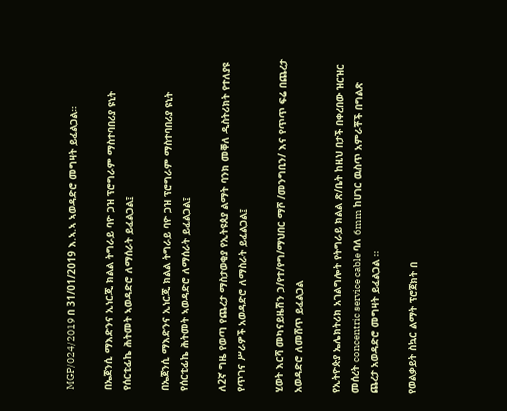MGP/024/2019 በ 31/01/2019 እ.ኣ.ኣ ኣወዳድሮ መግዛት ይፈልጋል።

በኤጀንሲ ማእድንና ኢነርጂ ክልል ትግራይ ባዮ ጋዝ ፕሮግራም ማስተባበሪያ ዩኒት የሰርቲፊኬ ሕትመት ኣወዳድሮ ለማሰራት ይፈልጋል፤

በኤጀንሲ ማእድንና ኢነርጂ ክልል ትግራይ ባዮ ጋዝ ፕሮግራም ማስተባበሪያ ዩኒት የሰርቲፊኬ ሕትመት ኣወዳድሮ ለማሰራት ይፈልጋል፤

ለ2ኛ ግዜ የወጣ የጨረታ ማስታወቂያ የኢትዩጰያ ልማት ባንክ መቐለ ዲስትሪክት የተለያዩ የጥገና ሥራዎች አወዳድሮ ለማስራት ይፈልጋል፤

ሂወት እርሻ መካናይዜሽን ኃ/የተ/የግ/ማህበር ማሾ /መንግቢን/ እና የጥጥ ፍሬ በጨረታ አወዳድሮ ለመሸጥ ይፈልጋል

የኢትዮጵያ ኤሌክትሪክ አገልግሎት የትግራይ ክልል ጽ/ቤት ከዚህ በታች በቀረበው ዝርዝር መሰረት concentric service cable ባለ 6mm ከሀገር ዉስጥ አምራቾች በግልጽ ጨረታ አወዳድሮ መግዛት ይፈልጋል ፡፡

የወልቃይት ስኳር ልማት ፕሮጀክት በ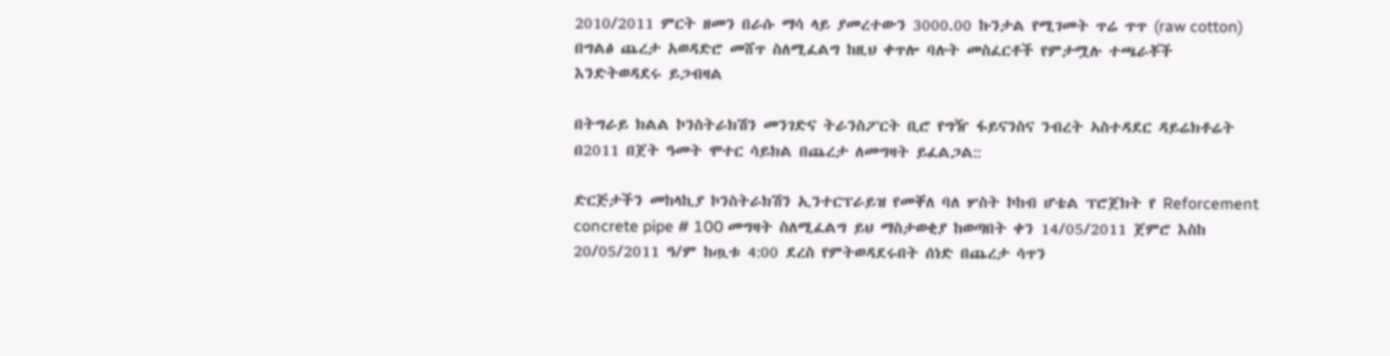2010/2011 ምርት ዘመን በራሱ ማሳ ላይ ያመረተውን 3000.00 ኩንታል የሚገመት ጥሬ ጥጥ (raw cotton) በግልፅ ጨረታ አወዳድሮ መሸጥ ስለሚፈልግ ከዚህ ቀጥሎ ባሉት መስፈርቶች የምታሟሉ ተጫራቾች እንድትወዳደሩ ይጋብዛል

በትግራይ ክልል ኮንስትራክሽን መንገድና ትራንስፖርት ቢሮ የግዥ ፋይናንስና ንብረት ኣስተዳደር ዳይሬክቶሬት በ2011 በጀት ዓመት ሞተር ሳይክል በጨረታ ለመግዛት ይፈልጋል::

ድርጅታችን መከላኪያ ኮንስትራክሽን ኢንተርፕራይዝ የመቐለ ባለ ሦስት ኮከብ ሆቴል ፕሮጀክት የ Reforcement concrete pipe # 100 መግዛት ስለሚፈልግ ይህ ማስታወቂያ ከወጣበት ቀን 14/05/2011 ጀምሮ እስከ 20/05/2011 ዓ/ም ከጧቱ 4:00 ደረስ የምትወዳደሩበት ሰነድ በጨረታ ሳጥን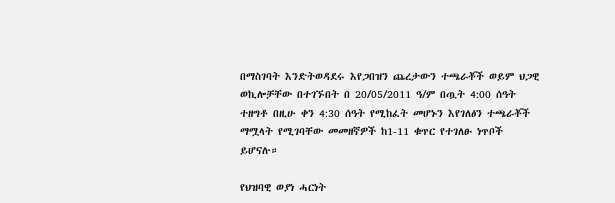በማስገባት እንድትወዳደሩ እየጋበዝን ጨረታውን ተጫራቾች ወይም ህጋዊ ወኪሎቻቸው በተገኙበት በ 20/05/2011 ዓ/ም በጧት 4:00 ሰዓት ተዘግቶ በዚሁ ቀን 4:30 ሰዓት የሚከፈት መሆኑን እየገለፅን ተጫራቾች ማሟላት የሚገባቸው መመዘኛዎች ከ1-11 ቁጥር የተገለፁ ነጥቦች ይሆናሉ።

የህዝባዊ ወያነ ሓርነት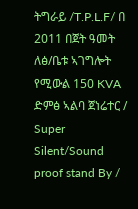ትግራይ /T.P.L.F/ በ 2011 በጀት ዓመት ለፅ/ቤቱ ኣገግሎት የሚውል 150 KVA ድምፅ ኣልባ ጀነሬተር / Super Silent/Sound proof stand By /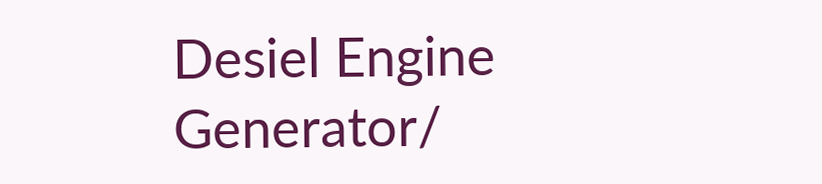Desiel Engine Generator/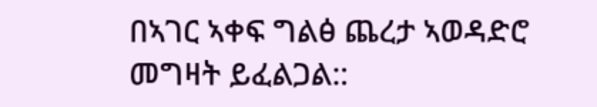በኣገር ኣቀፍ ግልፅ ጨረታ ኣወዳድሮ መግዛት ይፈልጋል::